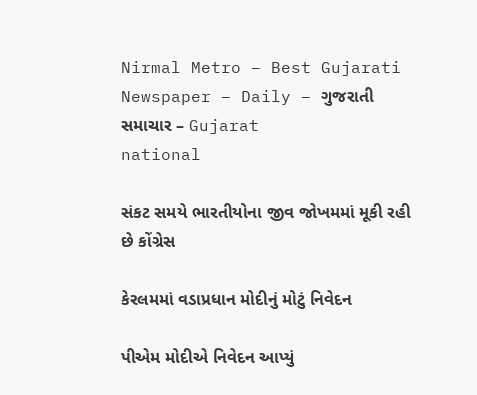Nirmal Metro – Best Gujarati Newspaper – Daily – ગુજરાતી સમાચાર – Gujarat
national

સંકટ સમયે ભારતીયોના જીવ જોખમમાં મૂકી રહી છે કોંગ્રેસ

કેરલમમાં વડાપ્રધાન મોદીનું મોટું નિવેદન

પીએમ મોદીએ નિવેદન આપ્યું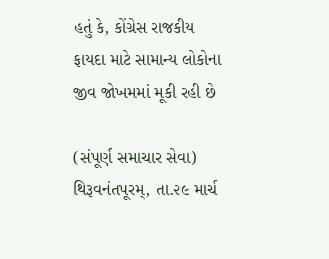હતું કે, કોંગ્રેસ રાજકીય ફાયદા માટે સામાન્ય લોકોના જીવ જોખમમાં મૂકી રહી છે

(સંપૂર્ણ સમાચાર સેવા)
થિરૂવનંતપૂરમ્‌, તા.૨૯ માર્ચ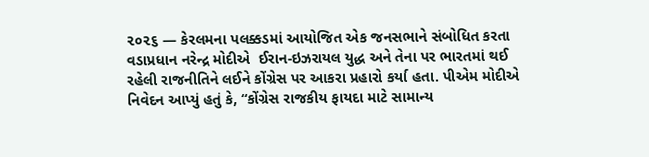૨૦૨૬ — કેરલમના પલક્કડમાં આયોજિત એક જનસભાને સંબોધિત કરતા વડાપ્રધાન નરેન્દ્ર મોદીએ  ઈરાન-ઇઝરાયલ યુદ્ધ અને તેના પર ભારતમાં થઈ રહેલી રાજનીતિને લઈને કોંગ્રેસ પર આકરા પ્રહારો કર્યા હતા. પીએમ મોદીએ નિવેદન આપ્યું હતું કે, “કોંગ્રેસ રાજકીય ફાયદા માટે સામાન્ય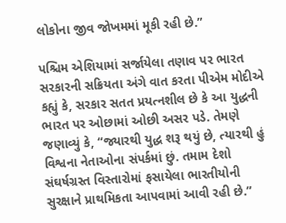લોકોના જીવ જોખમમાં મૂકી રહી છે.”

પશ્ચિમ એશિયામાં સર્જાયેલા તણાવ પર ભારત સરકારની સક્રિયતા અંગે વાત કરતા પીએમ મોદીએ કહ્યું કે, સરકાર સતત પ્રયત્નશીલ છે કે આ યુદ્ધની ભારત પર ઓછામાં ઓછી અસર પડે. તેમણે જણાવ્યું કે, “જ્યારથી યુદ્ધ શરૂ થયું છે, ત્યારથી હું વિશ્વના નેતાઓના સંપર્કમાં છું. તમામ દેશો સંઘર્ષગ્રસ્ત વિસ્તારોમાં ફસાયેલા ભારતીયોની સુરક્ષાને પ્રાથમિકતા આપવામાં આવી રહી છે.”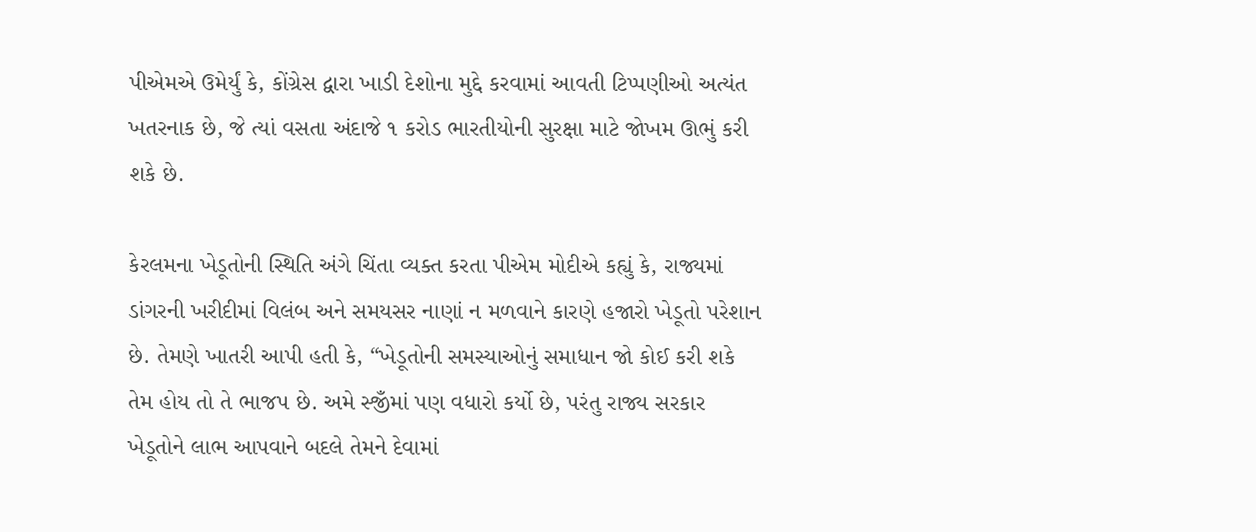પીએમએ ઉમેર્યું કે, કોંગ્રેસ દ્વારા ખાડી દેશોના મુદ્દે કરવામાં આવતી ટિપ્પણીઓ અત્યંત ખતરનાક છે, જે ત્યાં વસતા અંદાજે ૧ કરોડ ભારતીયોની સુરક્ષા માટે જોખમ ઊભું કરી શકે છે.

કેરલમના ખેડૂતોની સ્થિતિ અંગે ચિંતા વ્યક્ત કરતા પીએમ મોદીએ કહ્યું કે, રાજ્યમાં ડાંગરની ખરીદીમાં વિલંબ અને સમયસર નાણાં ન મળવાને કારણે હજારો ખેડૂતો પરેશાન છે. તેમણે ખાતરી આપી હતી કે, “ખેડૂતોની સમસ્યાઓનું સમાધાન જો કોઈ કરી શકે તેમ હોય તો તે ભાજપ છે. અમે સ્જીઁમાં પણ વધારો કર્યો છે, પરંતુ રાજ્ય સરકાર ખેડૂતોને લાભ આપવાને બદલે તેમને દેવામાં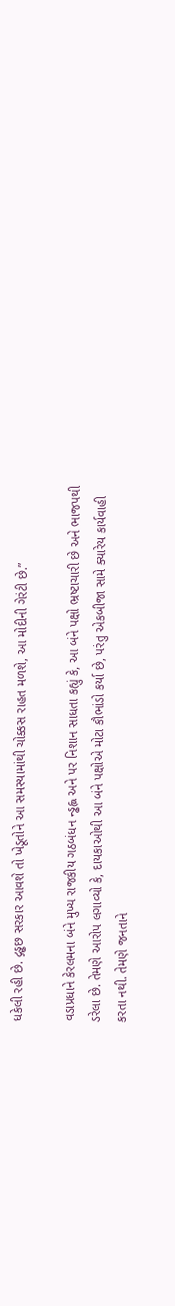ધકેલી રહી છે. દ્ગડ્ઢછ સરકાર આવશે તો ખેડૂતોને આ સમસ્યામાંથી ચોક્કસ રાહત મળશે, આ મોદીની ગેરંટી છે.”

વડાપ્રધાને કેરલમના બંને મુખ્ય રાજકીય ગઠબંધન ન્ડ્ઢહ્લ અને પર નિશાન સાધતા કહ્યું કે, આ બંને પક્ષો ભ્રષ્ટાચારી છે અને ભાજપથી ડરેલા છે. તેમણે આરોપ લગાવ્યો કે, દાયકાઓથી આ બંને પક્ષોએ મોટા કૌભાંડો કર્યા છે, પરંતુ એકબીજા સામે ક્યારેય કાર્યવાહી કરતા નથી. તેમણે જનતાને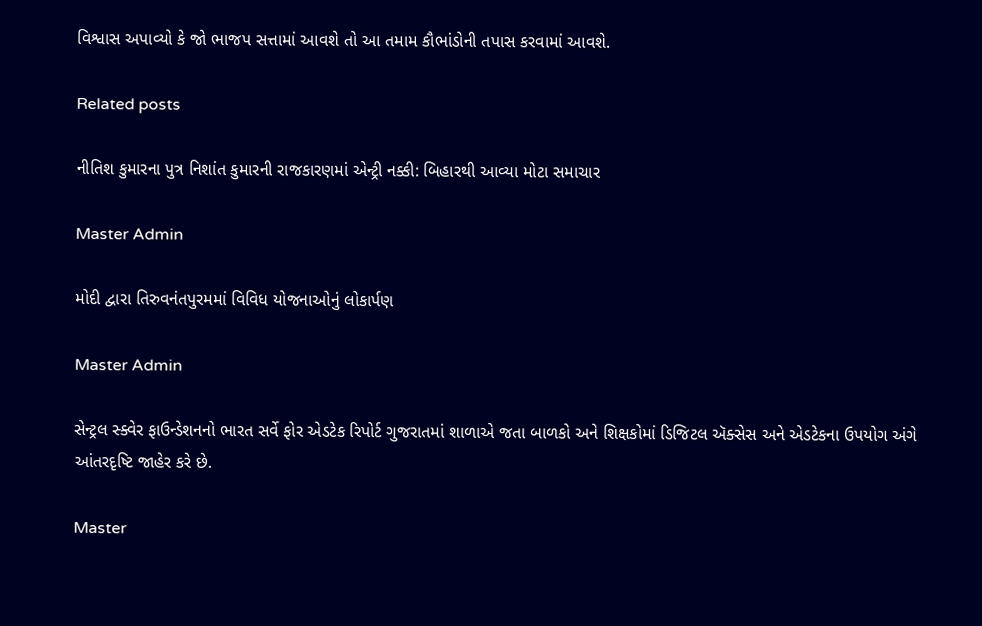વિશ્વાસ અપાવ્યો કે જો ભાજપ સત્તામાં આવશે તો આ તમામ કૌભાંડોની તપાસ કરવામાં આવશે.

Related posts

નીતિશ કુમારના પુત્ર નિશાંત કુમારની રાજકારણમાં એન્ટ્રી નક્કી: બિહારથી આવ્યા મોટા સમાચાર

Master Admin

મોદી દ્વારા તિરુવનંતપુરમમાં વિવિધ યોજનાઓનું લોકાર્પણ

Master Admin

સેન્ટ્રલ સ્ક્વેર ફાઉન્ડેશનનો ભારત સર્વે ફોર એડટેક રિપોર્ટ ગુજરાતમાં શાળાએ જતા બાળકો અને શિક્ષકોમાં ડિજિટલ ઍક્સેસ અને એડટેકના ઉપયોગ અંગે આંતરદૃષ્ટિ જાહેર કરે છે.

Master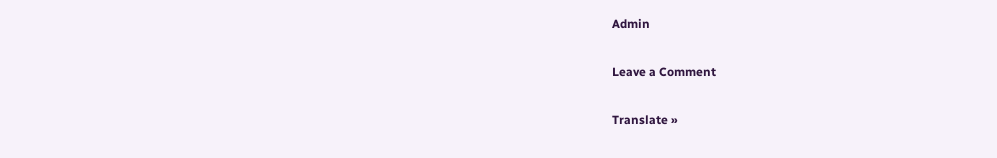Admin

Leave a Comment

Translate »